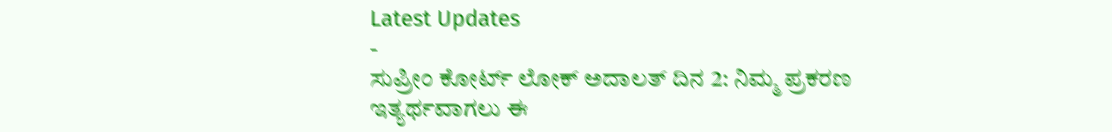Latest Updates
-
ಸುಪ್ರೀಂ ಕೋರ್ಟ್ ಲೋಕ್ ಅದಾಲತ್ ದಿನ 2: ನಿಮ್ಮ ಪ್ರಕರಣ ಇತ್ಯರ್ಥವಾಗಲು ಈ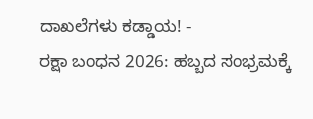ದಾಖಲೆಗಳು ಕಡ್ಡಾಯ! -
ರಕ್ಷಾ ಬಂಧನ 2026: ಹಬ್ಬದ ಸಂಭ್ರಮಕ್ಕೆ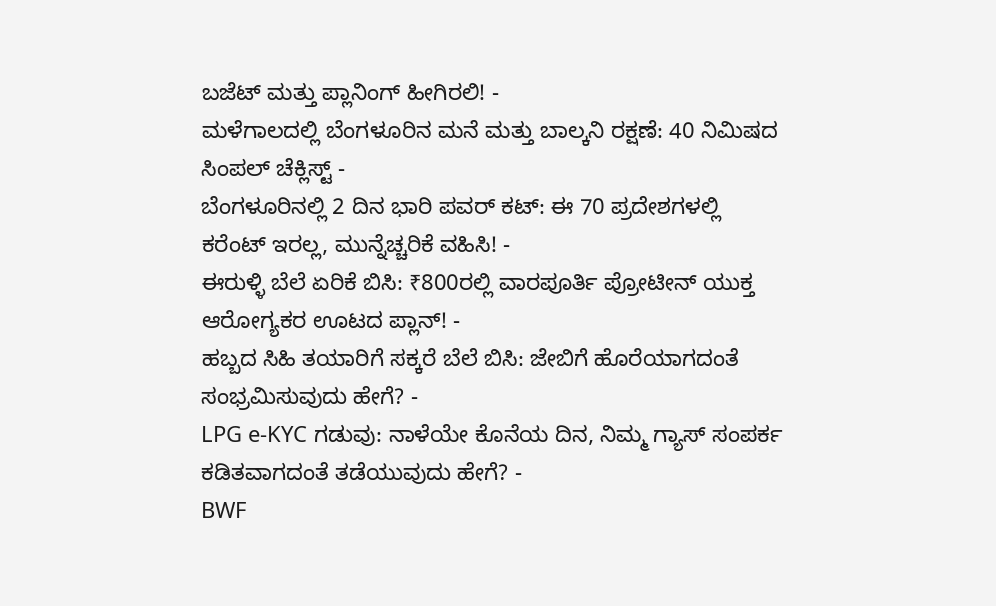ಬಜೆಟ್ ಮತ್ತು ಪ್ಲಾನಿಂಗ್ ಹೀಗಿರಲಿ! -
ಮಳೆಗಾಲದಲ್ಲಿ ಬೆಂಗಳೂರಿನ ಮನೆ ಮತ್ತು ಬಾಲ್ಕನಿ ರಕ್ಷಣೆ: 40 ನಿಮಿಷದ ಸಿಂಪಲ್ ಚೆಕ್ಲಿಸ್ಟ್ -
ಬೆಂಗಳೂರಿನಲ್ಲಿ 2 ದಿನ ಭಾರಿ ಪವರ್ ಕಟ್: ಈ 70 ಪ್ರದೇಶಗಳಲ್ಲಿ ಕರೆಂಟ್ ಇರಲ್ಲ, ಮುನ್ನೆಚ್ಚರಿಕೆ ವಹಿಸಿ! -
ಈರುಳ್ಳಿ ಬೆಲೆ ಏರಿಕೆ ಬಿಸಿ: ₹800ರಲ್ಲಿ ವಾರಪೂರ್ತಿ ಪ್ರೋಟೀನ್ ಯುಕ್ತ ಆರೋಗ್ಯಕರ ಊಟದ ಪ್ಲಾನ್! -
ಹಬ್ಬದ ಸಿಹಿ ತಯಾರಿಗೆ ಸಕ್ಕರೆ ಬೆಲೆ ಬಿಸಿ: ಜೇಬಿಗೆ ಹೊರೆಯಾಗದಂತೆ ಸಂಭ್ರಮಿಸುವುದು ಹೇಗೆ? -
LPG e-KYC ಗಡುವು: ನಾಳೆಯೇ ಕೊನೆಯ ದಿನ, ನಿಮ್ಮ ಗ್ಯಾಸ್ ಸಂಪರ್ಕ ಕಡಿತವಾಗದಂತೆ ತಡೆಯುವುದು ಹೇಗೆ? -
BWF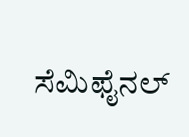ಸೆಮಿಫೈನಲ್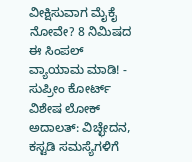ವೀಕ್ಷಿಸುವಾಗ ಮೈಕೈ ನೋವೇ? 8 ನಿಮಿಷದ ಈ ಸಿಂಪಲ್ ವ್ಯಾಯಾಮ ಮಾಡಿ! -
ಸುಪ್ರೀಂ ಕೋರ್ಟ್ ವಿಶೇಷ ಲೋಕ್ ಅದಾಲತ್: ವಿಚ್ಛೇದನ, ಕಸ್ಟಡಿ ಸಮಸ್ಯೆಗಳಿಗೆ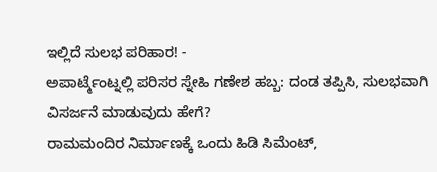ಇಲ್ಲಿದೆ ಸುಲಭ ಪರಿಹಾರ! -
ಅಪಾರ್ಟ್ಮೆಂಟ್ನಲ್ಲಿ ಪರಿಸರ ಸ್ನೇಹಿ ಗಣೇಶ ಹಬ್ಬ: ದಂಡ ತಪ್ಪಿಸಿ, ಸುಲಭವಾಗಿ ವಿಸರ್ಜನೆ ಮಾಡುವುದು ಹೇಗೆ?
ರಾಮಮಂದಿರ ನಿರ್ಮಾಣಕ್ಕೆ ಒಂದು ಹಿಡಿ ಸಿಮೆಂಟ್,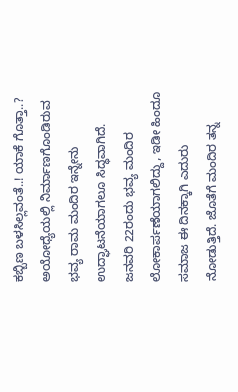ಕಬ್ಬಿಣ ಬಳಸಿಲ್ಲವಂತೆ..! ಯಾಕೆ ಗೊತ್ತಾ..?
ಅಯೋಧ್ಯೆಯಲ್ಲಿ ನಿರ್ಮಾಣಗೊಂಡಿರುವ ಭವ್ಯ ರಾಮ ಮಂದಿರ ಇನ್ನೇನು ಉದ್ಘಾಟನೆಯಾಗಲೂ ಸಿದ್ಧವಾಗಿದೆ. ಜನವರಿ 22ರಂದು ಭವ್ಯ ಮಂದಿರ ಲೋಕಾರ್ಪಣೆಯಾಗಲಿದ್ದು, ಇಡೀ ಹಿಂದೂ ಸಮಾಜ ಈ ದಿನಕ್ಕಾಗಿ ಎದುರು ನೋಡುತ್ತಿದೆ. ಜೊತೆಗೆ ಮಂದಿರ ತನ್ನ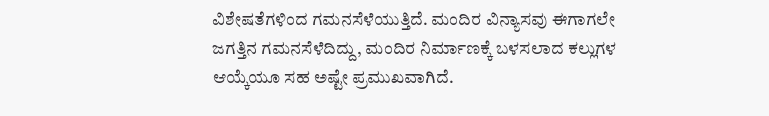ವಿಶೇಷತೆಗಳಿಂದ ಗಮನಸೆಳೆಯುತ್ತಿದೆ. ಮಂದಿರ ವಿನ್ಯಾಸವು ಈಗಾಗಲೇ ಜಗತ್ತಿನ ಗಮನಸೆಳೆದಿದ್ದು, ಮಂದಿರ ನಿರ್ಮಾಣಕ್ಕೆ ಬಳಸಲಾದ ಕಲ್ಲುಗಳ ಆಯ್ಕೆಯೂ ಸಹ ಅಷ್ಟೇ ಪ್ರಮುಖವಾಗಿದೆ.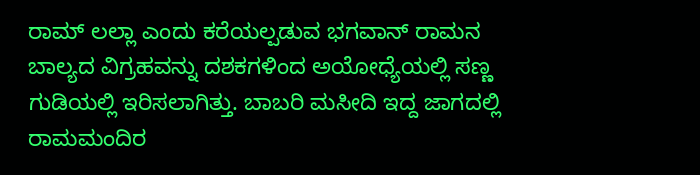ರಾಮ್ ಲಲ್ಲಾ ಎಂದು ಕರೆಯಲ್ಪಡುವ ಭಗವಾನ್ ರಾಮನ ಬಾಲ್ಯದ ವಿಗ್ರಹವನ್ನು ದಶಕಗಳಿಂದ ಅಯೋಧ್ಯೆಯಲ್ಲಿ ಸಣ್ಣ ಗುಡಿಯಲ್ಲಿ ಇರಿಸಲಾಗಿತ್ತು. ಬಾಬರಿ ಮಸೀದಿ ಇದ್ದ ಜಾಗದಲ್ಲಿ ರಾಮಮಂದಿರ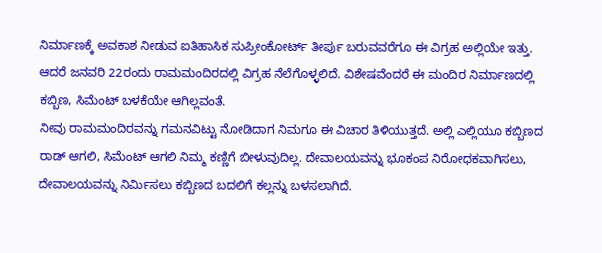ನಿರ್ಮಾಣಕ್ಕೆ ಅವಕಾಶ ನೀಡುವ ಐತಿಹಾಸಿಕ ಸುಪ್ರೀಂಕೋರ್ಟ್ ತೀರ್ಪು ಬರುವವರೆಗೂ ಈ ವಿಗ್ರಹ ಅಲ್ಲಿಯೇ ಇತ್ತು. ಆದರೆ ಜನವರಿ 22ರಂದು ರಾಮಮಂದಿರದಲ್ಲಿ ವಿಗ್ರಹ ನೆಲೆಗೊಳ್ಳಲಿದೆ. ವಿಶೇಷವೆಂದರೆ ಈ ಮಂದಿರ ನಿರ್ಮಾಣದಲ್ಲಿ ಕಬ್ಬಿಣ, ಸಿಮೆಂಟ್ ಬಳಕೆಯೇ ಆಗಿಲ್ಲವಂತೆ.
ನೀವು ರಾಮಮಂದಿರವನ್ನು ಗಮನವಿಟ್ಟು ನೋಡಿದಾಗ ನಿಮಗೂ ಈ ವಿಚಾರ ತಿಳಿಯುತ್ತದೆ. ಅಲ್ಲಿ ಎಲ್ಲಿಯೂ ಕಬ್ಬಿಣದ ರಾಡ್ ಆಗಲಿ, ಸಿಮೆಂಟ್ ಆಗಲಿ ನಿಮ್ಮ ಕಣ್ಣಿಗೆ ಬೀಳುವುದಿಲ್ಲ. ದೇವಾಲಯವನ್ನು ಭೂಕಂಪ ನಿರೋಧಕವಾಗಿಸಲು, ದೇವಾಲಯವನ್ನು ನಿರ್ಮಿಸಲು ಕಬ್ಬಿಣದ ಬದಲಿಗೆ ಕಲ್ಲನ್ನು ಬಳಸಲಾಗಿದೆ.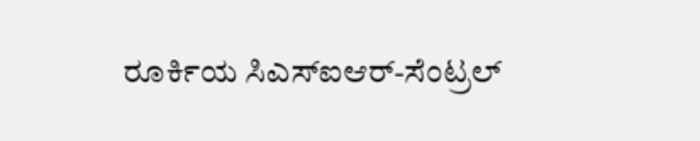ರೂರ್ಕಿಯ ಸಿಎಸ್ಐಆರ್-ಸೆಂಟ್ರಲ್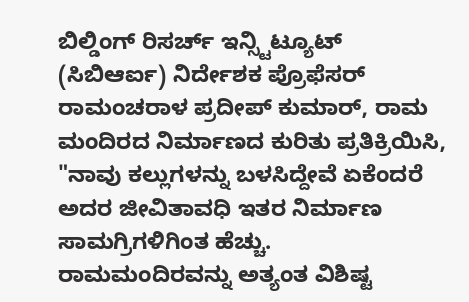ಬಿಲ್ಡಿಂಗ್ ರಿಸರ್ಚ್ ಇನ್ಸ್ಟಿಟ್ಯೂಟ್ (ಸಿಬಿಆರ್ಐ) ನಿರ್ದೇಶಕ ಪ್ರೊಫೆಸರ್ ರಾಮಂಚರಾಳ ಪ್ರದೀಪ್ ಕುಮಾರ್, ರಾಮ ಮಂದಿರದ ನಿರ್ಮಾಣದ ಕುರಿತು ಪ್ರತಿಕ್ರಿಯಿಸಿ, "ನಾವು ಕಲ್ಲುಗಳನ್ನು ಬಳಸಿದ್ದೇವೆ ಏಕೆಂದರೆ ಅದರ ಜೀವಿತಾವಧಿ ಇತರ ನಿರ್ಮಾಣ ಸಾಮಗ್ರಿಗಳಿಗಿಂತ ಹೆಚ್ಚು. ರಾಮಮಂದಿರವನ್ನು ಅತ್ಯಂತ ವಿಶಿಷ್ಟ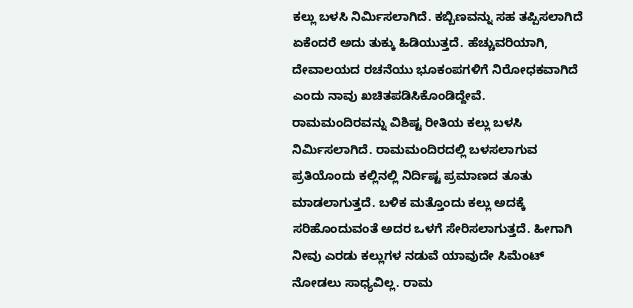ಕಲ್ಲು ಬಳಸಿ ನಿರ್ಮಿಸಲಾಗಿದೆ. ಕಬ್ಬಿಣವನ್ನು ಸಹ ತಪ್ಪಿಸಲಾಗಿದೆ ಏಕೆಂದರೆ ಅದು ತುಕ್ಕು ಹಿಡಿಯುತ್ತದೆ. ಹೆಚ್ಚುವರಿಯಾಗಿ, ದೇವಾಲಯದ ರಚನೆಯು ಭೂಕಂಪಗಳಿಗೆ ನಿರೋಧಕವಾಗಿದೆ ಎಂದು ನಾವು ಖಚಿತಪಡಿಸಿಕೊಂಡಿದ್ದೇವೆ.
ರಾಮಮಂದಿರವನ್ನು ವಿಶಿಷ್ಟ ರೀತಿಯ ಕಲ್ಲು ಬಳಸಿ ನಿರ್ಮಿಸಲಾಗಿದೆ. ರಾಮಮಂದಿರದಲ್ಲಿ ಬಳಸಲಾಗುವ ಪ್ರತಿಯೊಂದು ಕಲ್ಲಿನಲ್ಲಿ ನಿರ್ದಿಷ್ಟ ಪ್ರಮಾಣದ ತೂತು ಮಾಡಲಾಗುತ್ತದೆ. ಬಳಿಕ ಮತ್ತೊಂದು ಕಲ್ಲು ಅದಕ್ಕೆ ಸರಿಹೊಂದುವಂತೆ ಅದರ ಒಳಗೆ ಸೇರಿಸಲಾಗುತ್ತದೆ. ಹೀಗಾಗಿ ನೀವು ಎರಡು ಕಲ್ಲುಗಳ ನಡುವೆ ಯಾವುದೇ ಸಿಮೆಂಟ್ ನೋಡಲು ಸಾಧ್ಯವಿಲ್ಲ. ರಾಮ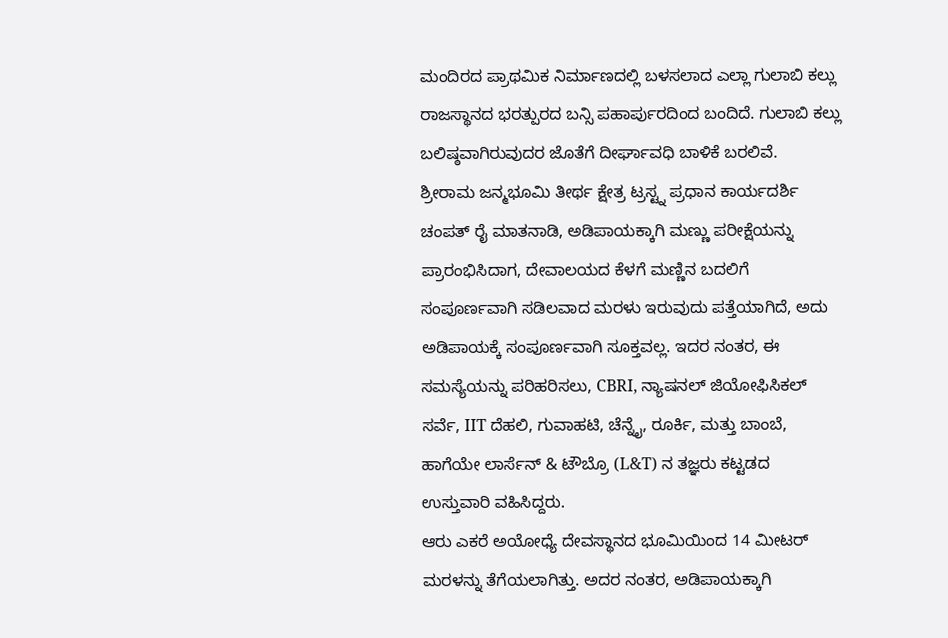ಮಂದಿರದ ಪ್ರಾಥಮಿಕ ನಿರ್ಮಾಣದಲ್ಲಿ ಬಳಸಲಾದ ಎಲ್ಲಾ ಗುಲಾಬಿ ಕಲ್ಲು ರಾಜಸ್ಥಾನದ ಭರತ್ಪುರದ ಬನ್ಸಿ ಪಹಾರ್ಪುರದಿಂದ ಬಂದಿದೆ. ಗುಲಾಬಿ ಕಲ್ಲು ಬಲಿಷ್ಠವಾಗಿರುವುದರ ಜೊತೆಗೆ ದೀರ್ಘಾವಧಿ ಬಾಳಿಕೆ ಬರಲಿವೆ.
ಶ್ರೀರಾಮ ಜನ್ಮಭೂಮಿ ತೀರ್ಥ ಕ್ಷೇತ್ರ ಟ್ರಸ್ಟ್ನ ಪ್ರಧಾನ ಕಾರ್ಯದರ್ಶಿ ಚಂಪತ್ ರೈ ಮಾತನಾಡಿ, ಅಡಿಪಾಯಕ್ಕಾಗಿ ಮಣ್ಣು ಪರೀಕ್ಷೆಯನ್ನು ಪ್ರಾರಂಭಿಸಿದಾಗ, ದೇವಾಲಯದ ಕೆಳಗೆ ಮಣ್ಣಿನ ಬದಲಿಗೆ ಸಂಪೂರ್ಣವಾಗಿ ಸಡಿಲವಾದ ಮರಳು ಇರುವುದು ಪತ್ತೆಯಾಗಿದೆ, ಅದು ಅಡಿಪಾಯಕ್ಕೆ ಸಂಪೂರ್ಣವಾಗಿ ಸೂಕ್ತವಲ್ಲ. ಇದರ ನಂತರ, ಈ ಸಮಸ್ಯೆಯನ್ನು ಪರಿಹರಿಸಲು, CBRI, ನ್ಯಾಷನಲ್ ಜಿಯೋಫಿಸಿಕಲ್ ಸರ್ವೆ, IIT ದೆಹಲಿ, ಗುವಾಹಟಿ, ಚೆನ್ನೈ, ರೂರ್ಕಿ, ಮತ್ತು ಬಾಂಬೆ, ಹಾಗೆಯೇ ಲಾರ್ಸೆನ್ & ಟೌಬ್ರೊ (L&T) ನ ತಜ್ಞರು ಕಟ್ಟಡದ ಉಸ್ತುವಾರಿ ವಹಿಸಿದ್ದರು.
ಆರು ಎಕರೆ ಅಯೋಧ್ಯೆ ದೇವಸ್ಥಾನದ ಭೂಮಿಯಿಂದ 14 ಮೀಟರ್ ಮರಳನ್ನು ತೆಗೆಯಲಾಗಿತ್ತು. ಅದರ ನಂತರ, ಅಡಿಪಾಯಕ್ಕಾಗಿ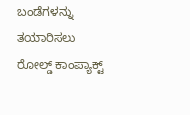ಬಂಡೆಗಳನ್ನು ತಯಾರಿಸಲು ರೋಲ್ಡ್ ಕಾಂಪ್ಯಾಕ್ಟ್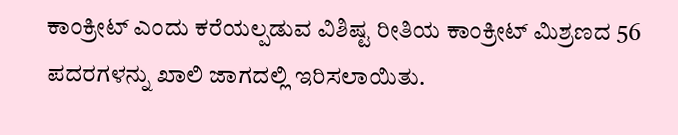ಕಾಂಕ್ರೀಟ್ ಎಂದು ಕರೆಯಲ್ಪಡುವ ವಿಶಿಷ್ಟ ರೀತಿಯ ಕಾಂಕ್ರೀಟ್ ಮಿಶ್ರಣದ 56 ಪದರಗಳನ್ನು ಖಾಲಿ ಜಾಗದಲ್ಲಿ ಇರಿಸಲಾಯಿತು.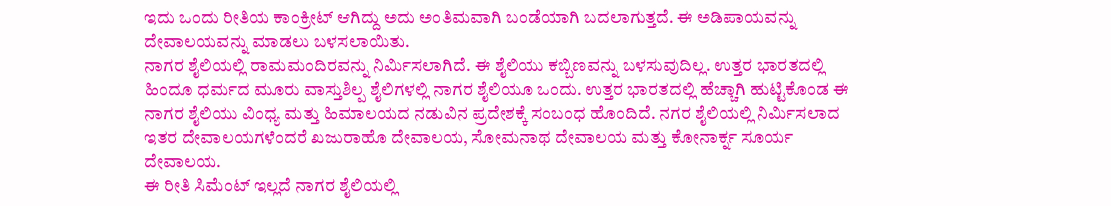ಇದು ಒಂದು ರೀತಿಯ ಕಾಂಕ್ರೀಟ್ ಆಗಿದ್ದು ಅದು ಅಂತಿಮವಾಗಿ ಬಂಡೆಯಾಗಿ ಬದಲಾಗುತ್ತದೆ. ಈ ಅಡಿಪಾಯವನ್ನು ದೇವಾಲಯವನ್ನು ಮಾಡಲು ಬಳಸಲಾಯಿತು.
ನಾಗರ ಶೈಲಿಯಲ್ಲಿ ರಾಮಮಂದಿರವನ್ನು ನಿರ್ಮಿಸಲಾಗಿದೆ. ಈ ಶೈಲಿಯು ಕಬ್ಬಿಣವನ್ನು ಬಳಸುವುದಿಲ್ಲ. ಉತ್ತರ ಭಾರತದಲ್ಲಿ ಹಿಂದೂ ಧರ್ಮದ ಮೂರು ವಾಸ್ತುಶಿಲ್ಪ ಶೈಲಿಗಳಲ್ಲಿ ನಾಗರ ಶೈಲಿಯೂ ಒಂದು. ಉತ್ತರ ಭಾರತದಲ್ಲಿ ಹೆಚ್ಚಾಗಿ ಹುಟ್ಟಿಕೊಂಡ ಈ ನಾಗರ ಶೈಲಿಯು ವಿಂಧ್ಯ ಮತ್ತು ಹಿಮಾಲಯದ ನಡುವಿನ ಪ್ರದೇಶಕ್ಕೆ ಸಂಬಂಧ ಹೊಂದಿದೆ. ನಗರ ಶೈಲಿಯಲ್ಲಿ ನಿರ್ಮಿಸಲಾದ ಇತರ ದೇವಾಲಯಗಳೆಂದರೆ ಖಜುರಾಹೊ ದೇವಾಲಯ, ಸೋಮನಾಥ ದೇವಾಲಯ ಮತ್ತು ಕೋನಾರ್ಕ್ನ ಸೂರ್ಯ ದೇವಾಲಯ.
ಈ ರೀತಿ ಸಿಮೆಂಟ್ ಇಲ್ಲದೆ ನಾಗರ ಶೈಲಿಯಲ್ಲಿ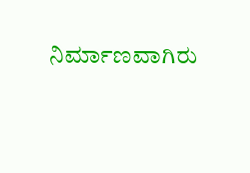ನಿರ್ಮಾಣವಾಗಿರು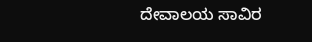ದೇವಾಲಯ ಸಾವಿರ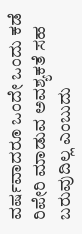ವರ್ಷವಾದರೂ ಒಂದೇ ಒಂದು ಕಡೆ ರಿಪೇರಿ ಮಾಡುವ ಅವಶ್ಯಕತೆ ಸಹ ಬರುವುದಿಲ್ಲ ಎಂಬುದು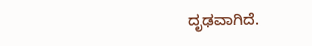ದೃಢವಾಗಿದೆ.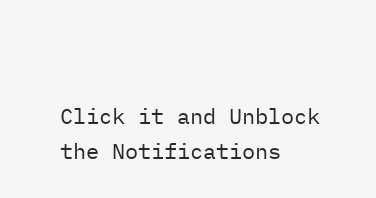Click it and Unblock the Notifications